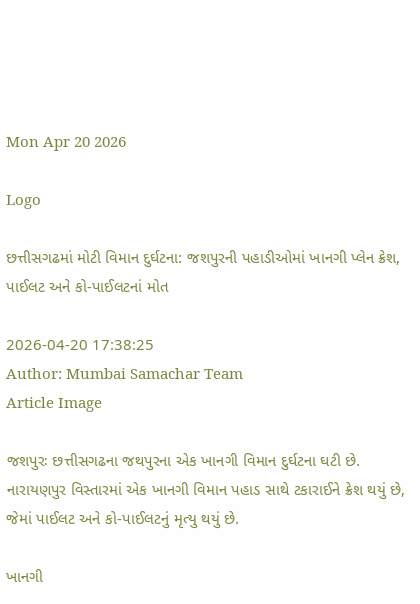Mon Apr 20 2026

Logo

છત્તીસગઢમાં મોટી વિમાન દુર્ઘટના: જશપુરની પહાડીઓમાં ખાનગી પ્લેન ક્રેશ, પાઈલટ અને કો-પાઈલટનાં મોત

2026-04-20 17:38:25
Author: Mumbai Samachar Team
Article Image

જશપુરઃ છત્તીસગઢના જથપુરના એક ખાનગી વિમાન દુર્ઘટના ઘટી છે. નારાયણપુર વિસ્તારમાં એક ખાનગી વિમાન પહાડ સાથે ટકારાઈને ક્રેશ થયું છે, જેમાં પાઈલટ અને કો-પાઈલટનું મૃત્યુ થયું છે.

ખાનગી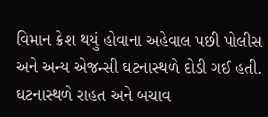વિમાન ક્રેશ થયું હોવાના અહેવાલ પછી પોલીસ અને અન્ય એજન્સી ઘટનાસ્થળે દોડી ગઈ હતી. ઘટનાસ્થળે રાહત અને બચાવ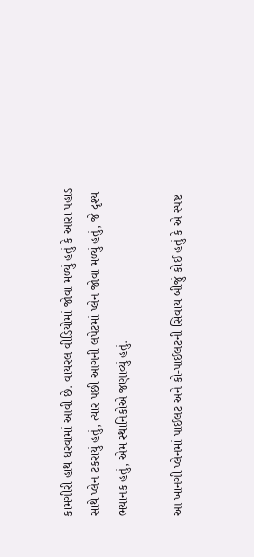કામગીરી હાથ ધરવામાં આવી છે. વાયરલ વીડિયોમાં જોવા મળ્યું હતું કે આરા પહાડ સાથે પ્લેન ટકરાયું હતું, ત્યાર પછી આગની લપેટમાં પ્લેન જોવા મળ્યું હતું, જે દૃશ્ય ભયાનક હતું, એમ સ્થાનિકોએ જણાવ્યું હતું.

આ ખાનગી પ્લેનમાં પાઈલટ અને કો-પાઈલટની સિવાય બીજું કોઈ હતું કે એ સ્પષ્ટ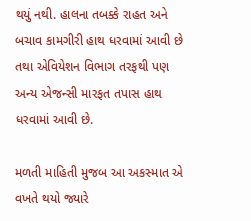થયું નથી. હાલના તબક્કે રાહત અને બચાવ કામગીરી હાથ ધરવામાં આવી છે તથા એવિયેશન વિભાગ તરફથી પણ અન્ય એજન્સી મારફત તપાસ હાથ ધરવામાં આવી છે.

મળતી માહિતી મુજબ આ અકસ્માત એ વખતે થયો જ્યારે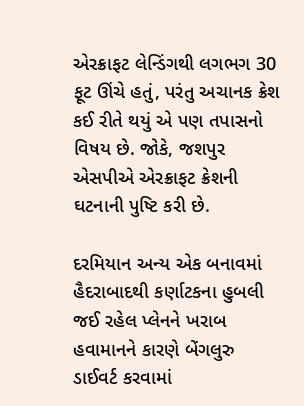એરક્રાફટ લેન્ડિંગથી લગભગ 30 ફૂટ ઊંચે હતું, પરંતુ અચાનક ક્રેશ કઈ રીતે થયું એ પણ તપાસનો વિષય છે. જોકે, જશપુર એસપીએ એરક્રાફટ ક્રેશની ઘટનાની પુષ્ટિ કરી છે.

દરમિયાન અન્ય એક બનાવમાં હૈદરાબાદથી કર્ણાટકના હુબલી જઈ રહેલ પ્લેનને ખરાબ હવામાનને કારણે બેંગલુરુ ડાઈવર્ટ કરવામાં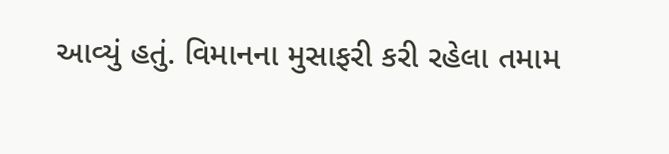આવ્યું હતું. વિમાનના મુસાફરી કરી રહેલા તમામ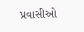પ્રવાસીઓ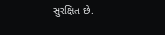સુરક્ષિત છે.